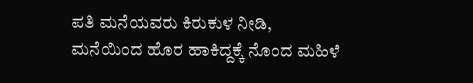ಪತಿ ಮನೆಯವರು ಕಿರುಕುಳ ನೀಡಿ, ಮನೆಯಿಂದ ಹೊರ ಹಾಕಿದ್ದಕ್ಕೆ ನೊಂದ ಮಹಿಳೆ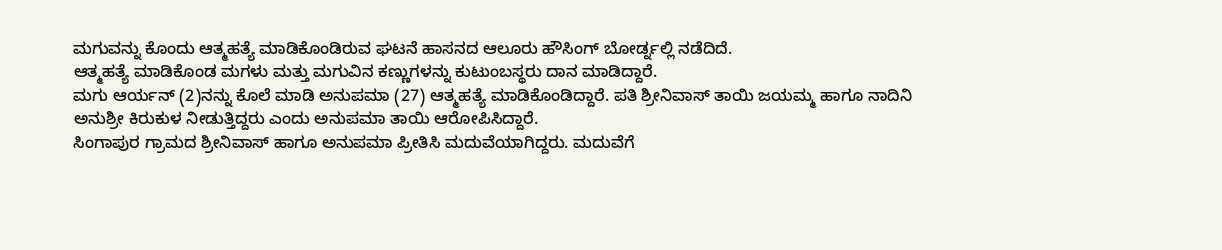ಮಗುವನ್ನು ಕೊಂದು ಆತ್ಮಹತ್ಯೆ ಮಾಡಿಕೊಂಡಿರುವ ಘಟನೆ ಹಾಸನದ ಆಲೂರು ಹೌಸಿಂಗ್ ಬೋರ್ಡ್ನಲ್ಲಿ ನಡೆದಿದೆ.
ಆತ್ಮಹತ್ಯೆ ಮಾಡಿಕೊಂಡ ಮಗಳು ಮತ್ತು ಮಗುವಿನ ಕಣ್ಣುಗಳನ್ನು ಕುಟುಂಬಸ್ಥರು ದಾನ ಮಾಡಿದ್ದಾರೆ.
ಮಗು ಆರ್ಯನ್ (2)ನನ್ನು ಕೊಲೆ ಮಾಡಿ ಅನುಪಮಾ (27) ಆತ್ಮಹತ್ಯೆ ಮಾಡಿಕೊಂಡಿದ್ದಾರೆ. ಪತಿ ಶ್ರೀನಿವಾಸ್ ತಾಯಿ ಜಯಮ್ಮ ಹಾಗೂ ನಾದಿನಿ ಅನುಶ್ರೀ ಕಿರುಕುಳ ನೀಡುತ್ತಿದ್ದರು ಎಂದು ಅನುಪಮಾ ತಾಯಿ ಆರೋಪಿಸಿದ್ದಾರೆ.
ಸಿಂಗಾಪುರ ಗ್ರಾಮದ ಶ್ರೀನಿವಾಸ್ ಹಾಗೂ ಅನುಪಮಾ ಪ್ರೀತಿಸಿ ಮದುವೆಯಾಗಿದ್ದರು. ಮದುವೆಗೆ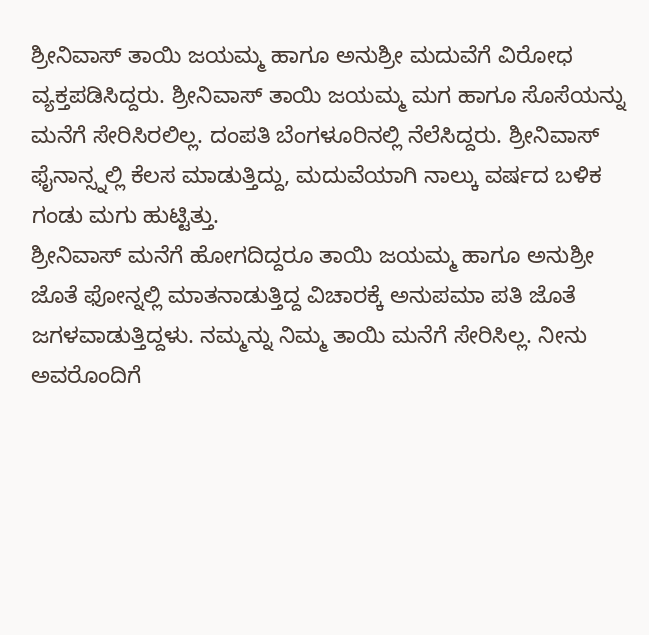ಶ್ರೀನಿವಾಸ್ ತಾಯಿ ಜಯಮ್ಮ ಹಾಗೂ ಅನುಶ್ರೀ ಮದುವೆಗೆ ವಿರೋಧ ವ್ಯಕ್ತಪಡಿಸಿದ್ದರು. ಶ್ರೀನಿವಾಸ್ ತಾಯಿ ಜಯಮ್ಮ ಮಗ ಹಾಗೂ ಸೊಸೆಯನ್ನು ಮನೆಗೆ ಸೇರಿಸಿರಲಿಲ್ಲ. ದಂಪತಿ ಬೆಂಗಳೂರಿನಲ್ಲಿ ನೆಲೆಸಿದ್ದರು. ಶ್ರೀನಿವಾಸ್ ಫೈನಾನ್ಸ್ನಲ್ಲಿ ಕೆಲಸ ಮಾಡುತ್ತಿದ್ದು, ಮದುವೆಯಾಗಿ ನಾಲ್ಕು ವರ್ಷದ ಬಳಿಕ ಗಂಡು ಮಗು ಹುಟ್ಟಿತ್ತು.
ಶ್ರೀನಿವಾಸ್ ಮನೆಗೆ ಹೋಗದಿದ್ದರೂ ತಾಯಿ ಜಯಮ್ಮ ಹಾಗೂ ಅನುಶ್ರೀ ಜೊತೆ ಫೋನ್ನಲ್ಲಿ ಮಾತನಾಡುತ್ತಿದ್ದ ವಿಚಾರಕ್ಕೆ ಅನುಪಮಾ ಪತಿ ಜೊತೆ ಜಗಳವಾಡುತ್ತಿದ್ದಳು. ನಮ್ಮನ್ನು ನಿಮ್ಮ ತಾಯಿ ಮನೆಗೆ ಸೇರಿಸಿಲ್ಲ. ನೀನು ಅವರೊಂದಿಗೆ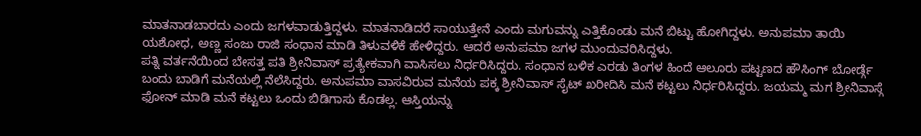ಮಾತನಾಡಬಾರದು ಎಂದು ಜಗಳವಾಡುತ್ತಿದ್ದಳು. ಮಾತನಾಡಿದರೆ ಸಾಯುತ್ತೇನೆ ಎಂದು ಮಗುವನ್ನು ಎತ್ತಿಕೊಂಡು ಮನೆ ಬಿಟ್ಟು ಹೋಗಿದ್ದಳು. ಅನುಪಮಾ ತಾಯಿ ಯಶೋಧ, ಅಣ್ಣ ಸಂಜು ರಾಜಿ ಸಂಧಾನ ಮಾಡಿ ತಿಳುವಳಿಕೆ ಹೇಳಿದ್ದರು. ಆದರೆ ಅನುಪಮಾ ಜಗಳ ಮುಂದುವರಿಸಿದ್ದಳು.
ಪತ್ನಿ ವರ್ತನೆಯಿಂದ ಬೇಸತ್ತ ಪತಿ ಶ್ರೀನಿವಾಸ್ ಪ್ರತ್ಯೇಕವಾಗಿ ವಾಸಿಸಲು ನಿರ್ಧರಿಸಿದ್ದರು. ಸಂಧಾನ ಬಳಿಕ ಎರಡು ತಿಂಗಳ ಹಿಂದೆ ಆಲೂರು ಪಟ್ಟಣದ ಹೌಸಿಂಗ್ ಬೋರ್ಡ್ಗೆ ಬಂದು ಬಾಡಿಗೆ ಮನೆಯಲ್ಲಿ ನೆಲೆಸಿದ್ದರು. ಅನುಪಮಾ ವಾಸವಿರುವ ಮನೆಯ ಪಕ್ಕ ಶ್ರೀನಿವಾಸ್ ಸೈಟ್ ಖರೀದಿಸಿ ಮನೆ ಕಟ್ಟಲು ನಿರ್ಧರಿಸಿದ್ದರು. ಜಯಮ್ಮ ಮಗ ಶ್ರೀನಿವಾಸ್ಗೆ ಫೋನ್ ಮಾಡಿ ಮನೆ ಕಟ್ಟಲು ಒಂದು ಬಿಡಿಗಾಸು ಕೊಡಲ್ಲ. ಆಸ್ತಿಯನ್ನು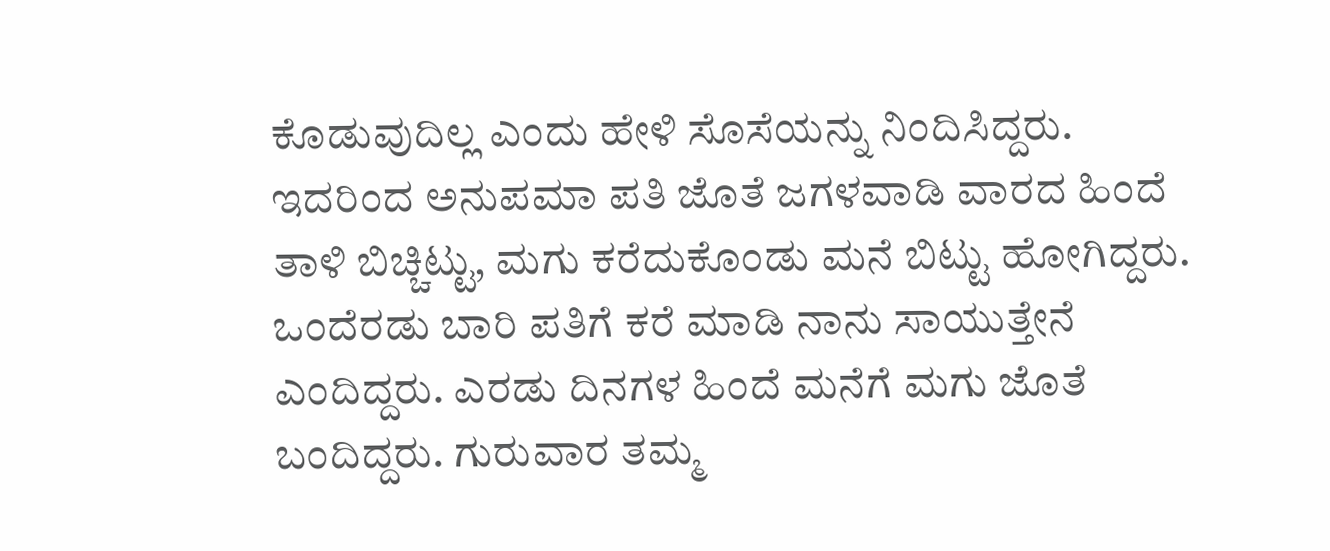ಕೊಡುವುದಿಲ್ಲ ಎಂದು ಹೇಳಿ ಸೊಸೆಯನ್ನು ನಿಂದಿಸಿದ್ದರು.
ಇದರಿಂದ ಅನುಪಮಾ ಪತಿ ಜೊತೆ ಜಗಳವಾಡಿ ವಾರದ ಹಿಂದೆ ತಾಳಿ ಬಿಚ್ಚಿಟ್ಟು, ಮಗು ಕರೆದುಕೊಂಡು ಮನೆ ಬಿಟ್ಟು ಹೋಗಿದ್ದರು. ಒಂದೆರಡು ಬಾರಿ ಪತಿಗೆ ಕರೆ ಮಾಡಿ ನಾನು ಸಾಯುತ್ತೇನೆ ಎಂದಿದ್ದರು. ಎರಡು ದಿನಗಳ ಹಿಂದೆ ಮನೆಗೆ ಮಗು ಜೊತೆ ಬಂದಿದ್ದರು. ಗುರುವಾರ ತಮ್ಮ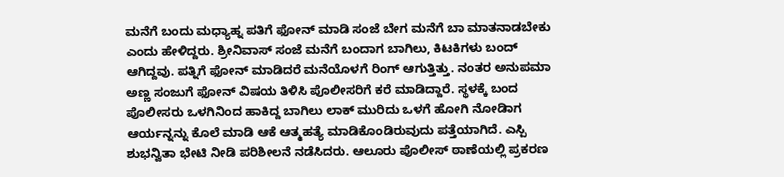ಮನೆಗೆ ಬಂದು ಮಧ್ಯಾಹ್ನ ಪತಿಗೆ ಫೋನ್ ಮಾಡಿ ಸಂಜೆ ಬೇಗ ಮನೆಗೆ ಬಾ ಮಾತನಾಡಬೇಕು ಎಂದು ಹೇಳಿದ್ದರು. ಶ್ರೀನಿವಾಸ್ ಸಂಜೆ ಮನೆಗೆ ಬಂದಾಗ ಬಾಗಿಲು, ಕಿಟಕಿಗಳು ಬಂದ್ ಆಗಿದ್ದವು. ಪತ್ನಿಗೆ ಫೋನ್ ಮಾಡಿದರೆ ಮನೆಯೊಳಗೆ ರಿಂಗ್ ಆಗುತ್ತಿತ್ತು. ನಂತರ ಅನುಪಮಾ ಅಣ್ಣ ಸಂಜುಗೆ ಫೋನ್ ವಿಷಯ ತಿಳಿಸಿ ಪೊಲೀಸರಿಗೆ ಕರೆ ಮಾಡಿದ್ದಾರೆ. ಸ್ಥಳಕ್ಕೆ ಬಂದ ಪೊಲೀಸರು ಒಳಗಿನಿಂದ ಹಾಕಿದ್ದ ಬಾಗಿಲು ಲಾಕ್ ಮುರಿದು ಒಳಗೆ ಹೋಗಿ ನೋಡಿಾಗ ಆರ್ಯನ್ನನ್ನು ಕೊಲೆ ಮಾಡಿ ಆಕೆ ಆತ್ಮಹತ್ಯೆ ಮಾಡಿಕೊಂಡಿರುವುದು ಪತ್ತೆಯಾಗಿದೆ. ಎಸ್ಪಿ ಶುಭನ್ವಿತಾ ಭೇಟಿ ನೀಡಿ ಪರಿಶೀಲನೆ ನಡೆಸಿದರು. ಆಲೂರು ಪೊಲೀಸ್ ಠಾಣೆಯಲ್ಲಿ ಪ್ರಕರಣ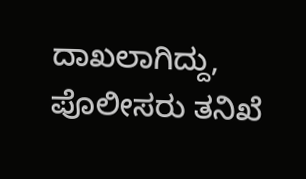ದಾಖಲಾಗಿದ್ದು, ಪೊಲೀಸರು ತನಿಖೆ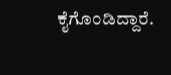ಕೈಗೊಂಡಿದ್ದಾರೆ.